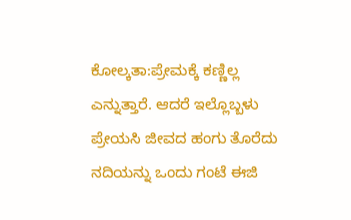ಕೋಲ್ಕತಾ:ಪ್ರೇಮಕ್ಕೆ ಕಣ್ಣಿಲ್ಲ ಎನ್ನುತ್ತಾರೆ. ಆದರೆ ಇಲ್ಲೊಬ್ಬಳು ಪ್ರೇಯಸಿ ಜೀವದ ಹಂಗು ತೊರೆದು ನದಿಯನ್ನು ಒಂದು ಗಂಟೆ ಈಜಿ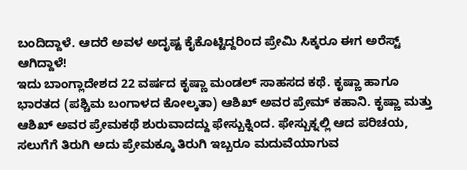ಬಂದಿದ್ದಾಳೆ. ಆದರೆ ಅವಳ ಅದೃಷ್ಟ ಕೈಕೊಟ್ಟಿದ್ದರಿಂದ ಪ್ರೇಮಿ ಸಿಕ್ಕರೂ ಈಗ ಅರೆಸ್ಟ್ ಆಗಿದ್ದಾಳೆ!
ಇದು ಬಾಂಗ್ಲಾದೇಶದ 22 ವರ್ಷದ ಕೃಷ್ಣಾ ಮಂಡಲ್ ಸಾಹಸದ ಕಥೆ. ಕೃಷ್ಣಾ ಹಾಗೂ ಭಾರತದ (ಪಶ್ಚಿಮ ಬಂಗಾಳದ ಕೋಲ್ಕತಾ) ಆಶಿಖ್ ಅವರ ಪ್ರೇಮ್ ಕಹಾನಿ. ಕೃಷ್ಣಾ ಮತ್ತು ಆಶಿಖ್ ಅವರ ಪ್ರೇಮಕಥೆ ಶುರುವಾದದ್ದು ಫೇಸ್ಬುಕ್ನಿಂದ. ಫೇಸ್ಬುಕ್ನಲ್ಲಿ ಆದ ಪರಿಚಯ, ಸಲುಗೆಗೆ ತಿರುಗಿ ಅದು ಪ್ರೇಮಕ್ಕೂ ತಿರುಗಿ ಇಬ್ಬರೂ ಮದುವೆಯಾಗುವ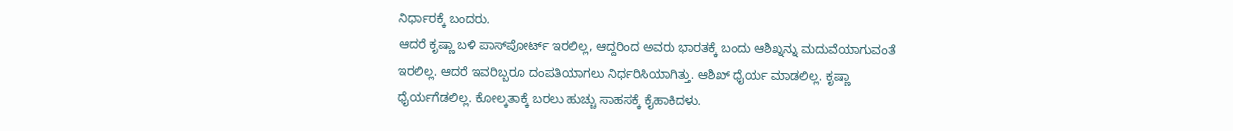ನಿರ್ಧಾರಕ್ಕೆ ಬಂದರು.
ಆದರೆ ಕೃಷ್ಣಾ ಬಳಿ ಪಾಸ್‌ಪೋರ್ಟ್ ಇರಲಿಲ್ಲ, ಆದ್ದರಿಂದ ಅವರು ಭಾರತಕ್ಕೆ ಬಂದು ಆಶಿಖ್ನನ್ನು ಮದುವೆಯಾಗುವಂತೆ ಇರಲಿಲ್ಲ. ಆದರೆ ಇವರಿಬ್ಬರೂ ದಂಪತಿಯಾಗಲು ನಿರ್ಧರಿಸಿಯಾಗಿತ್ತು. ಆಶಿಖ್ ಧೈರ್ಯ ಮಾಡಲಿಲ್ಲ. ಕೃಷ್ಣಾ ಧೈರ್ಯಗೆಡಲಿಲ್ಲ. ಕೋಲ್ಕತಾಕ್ಕೆ ಬರಲು ಹುಚ್ಚು ಸಾಹಸಕ್ಕೆ ಕೈಹಾಕಿದಳು.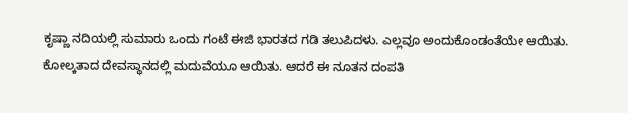ಕೃಷ್ಣಾ ನದಿಯಲ್ಲಿ ಸುಮಾರು ಒಂದು ಗಂಟೆ ಈಜಿ ಭಾರತದ ಗಡಿ ತಲುಪಿದಳು. ಎಲ್ಲವೂ ಅಂದುಕೊಂಡಂತೆಯೇ ಆಯಿತು. ಕೋಲ್ಕತಾದ ದೇವಸ್ಥಾನದಲ್ಲಿ ಮದುವೆಯೂ ಆಯಿತು. ಆದರೆ ಈ ನೂತನ ದಂಪತಿ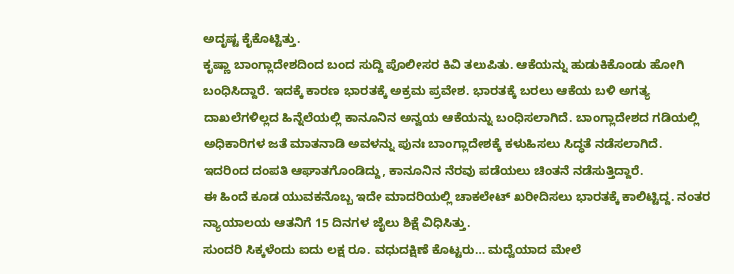ಅದೃಷ್ಟ ಕೈಕೊಟ್ಟಿತ್ತು.
ಕೃಷ್ಣಾ ಬಾಂಗ್ಲಾದೇಶದಿಂದ ಬಂದ ಸುದ್ದಿ ಪೊಲೀಸರ ಕಿವಿ ತಲುಪಿತು. ಆಕೆಯನ್ನು ಹುಡುಕಿಕೊಂಡು ಹೋಗಿ ಬಂಧಿಸಿದ್ದಾರೆ. ಇದಕ್ಕೆ ಕಾರಣ ಭಾರತಕ್ಕೆ ಅಕ್ರಮ ಪ್ರವೇಶ. ಭಾರತಕ್ಕೆ ಬರಲು ಆಕೆಯ ಬಳಿ ಅಗತ್ಯ ದಾಖಲೆಗಳಿಲ್ಲದ ಹಿನ್ನೆಲೆಯಲ್ಲಿ ಕಾನೂನಿನ ಅನ್ವಯ ಆಕೆಯನ್ನು ಬಂಧಿಸಲಾಗಿದೆ. ಬಾಂಗ್ಲಾದೇಶದ ಗಡಿಯಲ್ಲಿ ಅಧಿಕಾರಿಗಳ ಜತೆ ಮಾತನಾಡಿ ಅವಳನ್ನು ಪುನಃ ಬಾಂಗ್ಲಾದೇಶಕ್ಕೆ ಕಳುಹಿಸಲು ಸಿದ್ಧತೆ ನಡೆಸಲಾಗಿದೆ.
ಇದರಿಂದ ದಂಪತಿ ಆಘಾತಗೊಂಡಿದ್ದು, ಕಾನೂನಿನ ನೆರವು ಪಡೆಯಲು ಚಿಂತನೆ ನಡೆಸುತ್ತಿದ್ದಾರೆ.
ಈ ಹಿಂದೆ ಕೂಡ ಯುವಕನೊಬ್ಬ ಇದೇ ಮಾದರಿಯಲ್ಲಿ ಚಾಕಲೇಟ್ ಖರೀದಿಸಲು ಭಾರತಕ್ಕೆ ಕಾಲಿಟ್ಟಿದ್ದ. ನಂತರ ನ್ಯಾಯಾಲಯ ಆತನಿಗೆ 15 ದಿನಗಳ ಜೈಲು ಶಿಕ್ಷೆ ವಿಧಿಸಿತ್ತು.
ಸುಂದರಿ ಸಿಕ್ಕಳೆಂದು ಐದು ಲಕ್ಷ ರೂ. ವಧುದಕ್ಷಿಣೆ ಕೊಟ್ಟರು… ಮದ್ವೆಯಾದ ಮೇಲೆ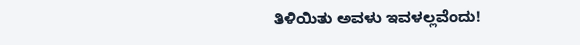ತಿಳಿಯಿತು ಅವಳು ಇವಳಲ್ಲವೆಂದು!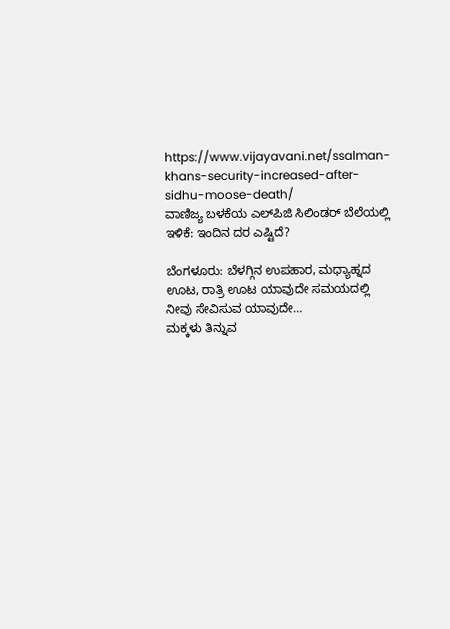https://www.vijayavani.net/ssalman-khans-security-increased-after-sidhu-moose-death/
ವಾಣಿಜ್ಯ ಬಳಕೆಯ ಎಲ್‌ಪಿಜಿ ಸಿಲಿಂಡರ್‌ ಬೆಲೆಯಲ್ಲಿ ಇಳಿಕೆ: ಇಂದಿನ ದರ ಎಷ್ಟಿದೆ?

ಬೆಂಗಳೂರು: ಬೆಳಗ್ಗಿನ ಉಪಹಾರ, ಮಧ್ಯಾಹ್ನದ ಊಟ, ರಾತ್ರಿ ಊಟ ಯಾವುದೇ ಸಮಯದಲ್ಲಿ ನೀವು ಸೇವಿಸುವ ಯಾವುದೇ…
ಮಕ್ಕಳು ತಿನ್ನುವ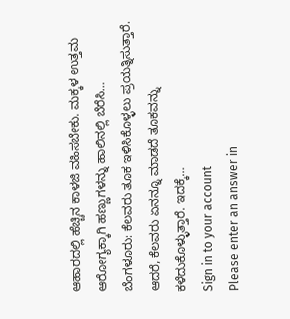ಆಹಾರದಲ್ಲಿ ಹೆಚ್ಚಿನ ಕಾಳಜಿ ವಹಿಸಬೇಕು. ಮಕ್ಕಳ ಉತ್ತಮ ಆರೋಗ್ಯಕ್ಕಾಗಿ ಹಣ್ಣುಗಳನ್ನು ಹಾಲಿನಲ್ಲಿ ಬೆರೆಸಿ…
ಬೆಂಗಳೂರು: ಕೆಲವರು ತೂಕ ಇಳಿಸಿಕೊಳ್ಳಲು ಪ್ರಯತ್ನಿಸುತ್ತಾರೆ. ಆದರೆ, ಕೆಲವರು ಏನನ್ನೂ ಮಾಡದೆ ತೂಕವನ್ನು ಕಳೆದುಕೊಳ್ಳುತ್ತಾರೆ. ಇದಕ್ಕೆ…
Sign in to your account
Please enter an answer in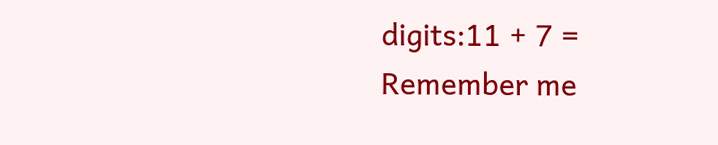digits:11 + 7 =
Remember me